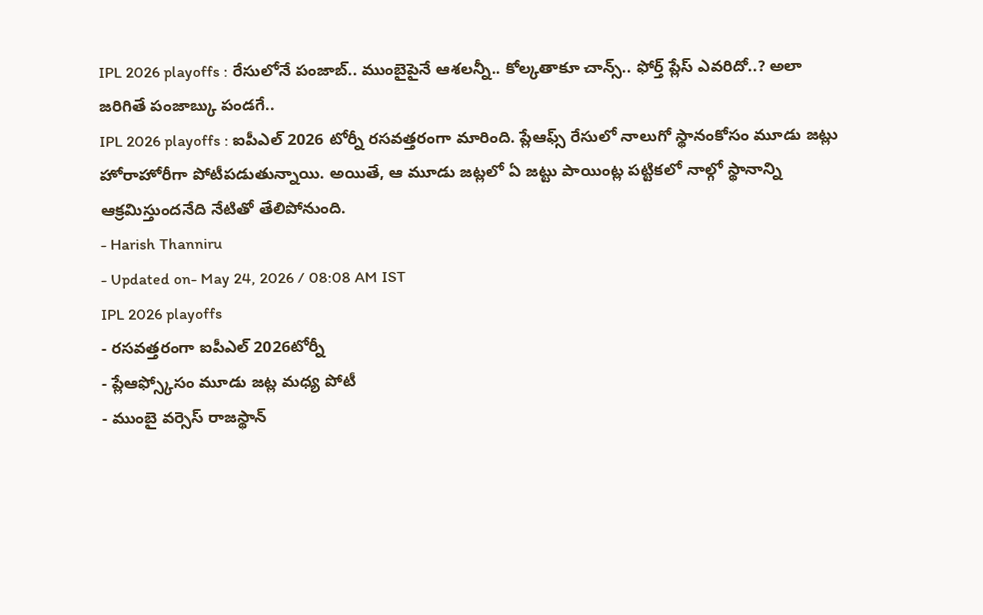IPL 2026 playoffs : రేసులోనే పంజాబ్.. ముంబైపైనే ఆశలన్నీ.. కోల్కతాకూ చాన్స్.. ఫోర్త్ ప్లేస్ ఎవరిదో..? అలా జరిగితే పంజాబ్కు పండగే..
IPL 2026 playoffs : ఐపీఎల్ 2026 టోర్నీ రసవత్తరంగా మారింది. ప్లేఆఫ్స్ రేసులో నాలుగో స్థానంకోసం మూడు జట్లు హోరాహోరీగా పోటీపడుతున్నాయి. అయితే, ఆ మూడు జట్లలో ఏ జట్టు పాయింట్ల పట్టికలో నాల్గో స్థానాన్ని ఆక్రమిస్తుందనేది నేటితో తేలిపోనుంది.
- Harish Thanniru
- Updated on- May 24, 2026 / 08:08 AM IST
IPL 2026 playoffs
- రసవత్తరంగా ఐపీఎల్ 2026టోర్నీ
- ప్లేఆఫ్స్కోసం మూడు జట్ల మధ్య పోటీ
- ముంబై వర్సెస్ రాజస్థాన్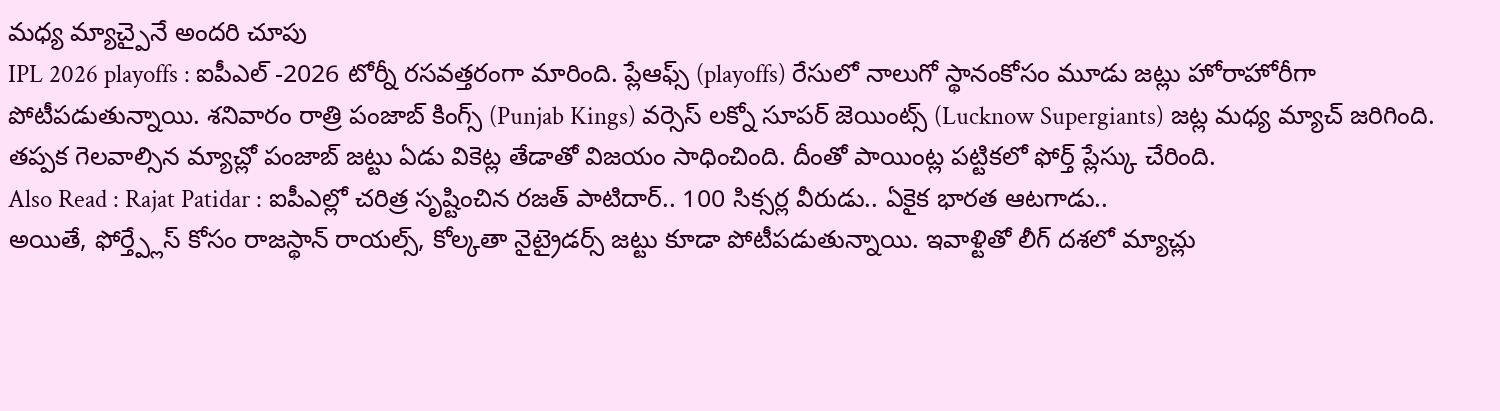మధ్య మ్యాచ్పైనే అందరి చూపు
IPL 2026 playoffs : ఐపీఎల్ -2026 టోర్నీ రసవత్తరంగా మారింది. ప్లేఆఫ్స్ (playoffs) రేసులో నాలుగో స్థానంకోసం మూడు జట్లు హోరాహోరీగా పోటీపడుతున్నాయి. శనివారం రాత్రి పంజాబ్ కింగ్స్ (Punjab Kings) వర్సెస్ లక్నో సూపర్ జెయింట్స్ (Lucknow Supergiants) జట్ల మధ్య మ్యాచ్ జరిగింది. తప్పక గెలవాల్సిన మ్యాచ్లో పంజాబ్ జట్టు ఏడు వికెట్ల తేడాతో విజయం సాధించింది. దీంతో పాయింట్ల పట్టికలో ఫోర్త్ ప్లేస్కు చేరింది.
Also Read : Rajat Patidar : ఐపీఎల్లో చరిత్ర సృష్టించిన రజత్ పాటిదార్.. 100 సిక్సర్ల వీరుడు.. ఏకైక భారత ఆటగాడు..
అయితే, ఫోర్త్ప్లేస్ కోసం రాజస్థాన్ రాయల్స్, కోల్కతా నైట్రైడర్స్ జట్టు కూడా పోటీపడుతున్నాయి. ఇవాళ్టితో లీగ్ దశలో మ్యాచ్లు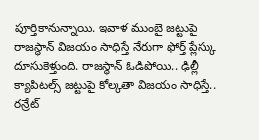పూర్తికానున్నాయి. ఇవాళ ముంబై జట్టుపై రాజస్థాన్ విజయం సాధిస్తే నేరుగా ఫోర్త్ ప్లేస్కు దూసుకెళ్తుంది. రాజస్థాన్ ఓడిపోయి.. ఢిల్లీ క్యాపిటల్స్ జట్టుపై కోల్కతా విజయం సాధిస్తే.. రన్రేట్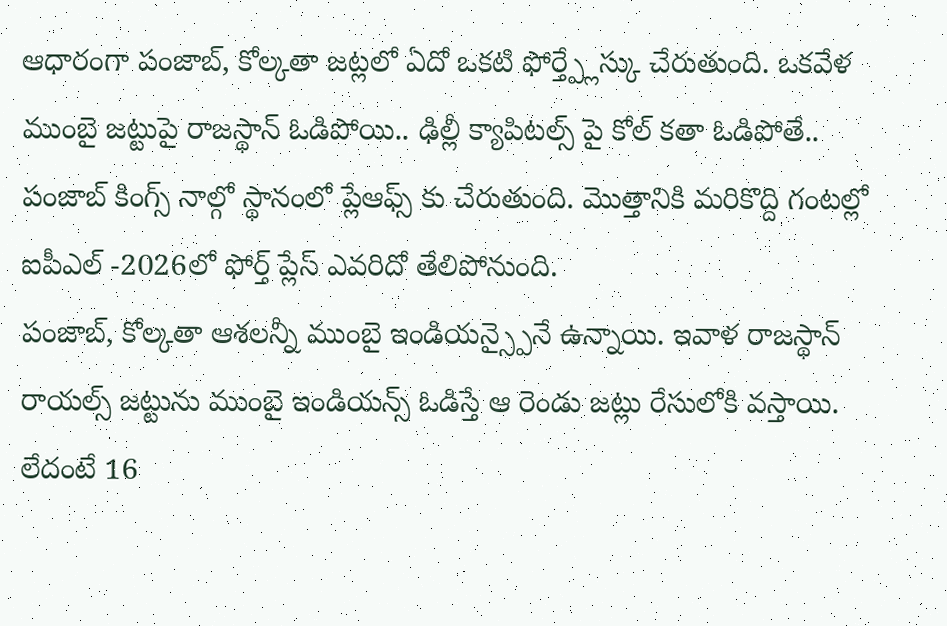ఆధారంగా పంజాబ్, కోల్కతా జట్లలో ఏదో ఒకటి ఫోర్త్ప్లేస్కు చేరుతుంది. ఒకవేళ ముంబై జట్టుపై రాజస్థాన్ ఓడిపోయి.. ఢిల్లీ క్యాపిటల్స్ పై కోల్ కతా ఓడిపోతే.. పంజాబ్ కింగ్స్ నాల్గో స్థానంలో ప్లేఆఫ్స్ కు చేరుతుంది. మొత్తానికి మరికొద్ది గంటల్లో ఐపీఎల్ -2026లో ఫోర్త్ ప్లేస్ ఎవరిదో తేలిపోనుంది.
పంజాబ్, కోల్కతా ఆశలన్నీ ముంబై ఇండియన్స్పైనే ఉన్నాయి. ఇవాళ రాజస్థాన్ రాయల్స్ జట్టును ముంబై ఇండియన్స్ ఓడిస్తే ఆ రెండు జట్లు రేసులోకి వస్తాయి. లేదంటే 16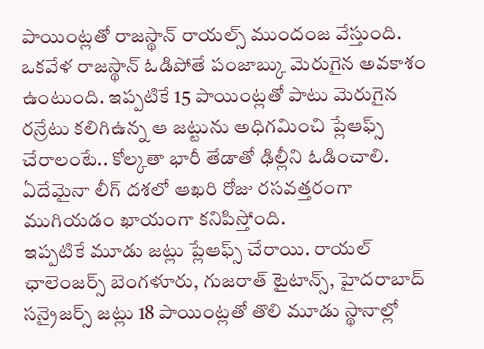పాయింట్లతో రాజస్థాన్ రాయల్స్ ముందంజ వేస్తుంది. ఒకవేళ రాజస్థాన్ ఓడిపోతే పంజాబ్కు మెరుగైన అవకాశం ఉంటుంది. ఇప్పటికే 15 పాయింట్లతో పాటు మెరుగైన రన్రేటు కలిగిఉన్న ఆ జట్టును అధిగమించి ప్లేఆఫ్స్ చేరాలంటే.. కోల్కతా భారీ తేడాతో ఢిల్లీని ఓడించాలి. ఏదేమైనా లీగ్ దశలో ఆఖరి రోజు రసవత్తరంగా ముగియడం ఖాయంగా కనిపిస్తోంది.
ఇప్పటికే మూడు జట్లు ప్లేఆఫ్స్ చేరాయి. రాయల్ ఛాలెంజర్స్ బెంగళూరు, గుజరాత్ టైటాన్స్, హైదరాబాద్ సన్రైజర్స్ జట్లు 18 పాయింట్లతో తొలి మూడు స్థానాల్లో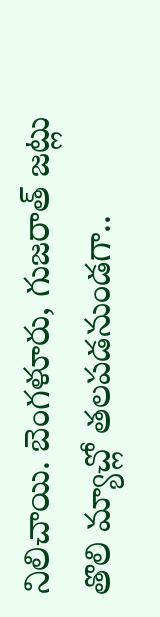నిలిచాయి. బెంగళూరు, గుజరాత్ జట్లు తొలి మ్యాచ్లో తలపడనుండగా..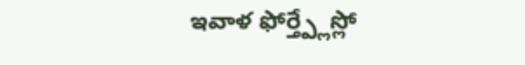ఇవాళ ఫోర్త్ప్లేస్లో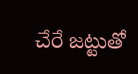చేరే జట్టుతో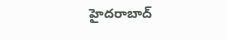హైదరాబాద్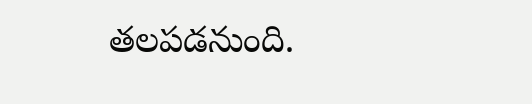తలపడనుంది.